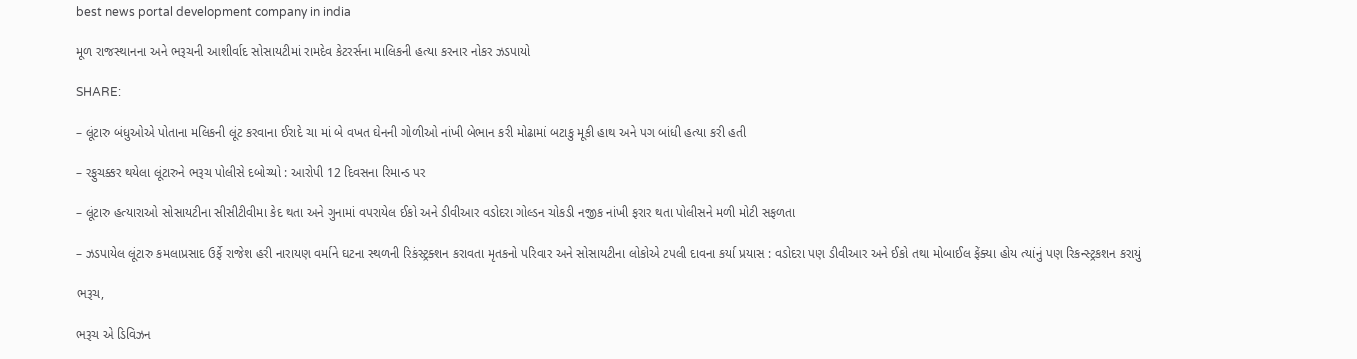best news portal development company in india

મૂળ રાજસ્થાનના અને ભરૂચની આશીર્વાદ સોસાયટીમાં રામદેવ કેટરર્સના માલિકની હત્યા કરનાર નોકર ઝડપાયો

SHARE:

– લૂંટારુ બંધુઓએ પોતાના મલિકની લૂંટ કરવાના ઈરાદે ચા માં બે વખત ઘેનની ગોળીઓ નાંખી બેભાન કરી મોઢામાં બટાકુ મૂકી હાથ અને પગ બાંધી હત્યા કરી હતી

– રફુચક્કર થયેલા લૂંટારુને ભરૂચ પોલીસે દબોચ્યો : આરોપી 12 દિવસના રિમાન્ડ પર

– લૂંટારુ હત્યારાઓ સોસાયટીના સીસીટીવીમા કેદ થતા અને ગુનામાં વપરાયેલ ઈકો અને ડીવીઆર વડોદરા ગોલ્ડન ચોકડી નજીક નાંખી ફરાર થતા પોલીસને મળી મોટી સફળતા

– ઝડપાયેલ લૂંટારુ કમલાપ્રસાદ ઉર્ફે રાજેશ હરી નારાયણ વર્માને ઘટના સ્થળની રિકંસ્ટ્રક્શન કરાવતા મૃતકનો પરિવાર અને સોસાયટીના લોકોએ ટપલી દાવના કર્યા પ્રયાસ : વડોદરા પણ ડીવીઆર અને ઈકો તથા મોબાઈલ ફેંક્યા હોય ત્યાંનું પણ રિકન્સ્ટ્રકશન કરાયું

ભરૂચ,

ભરૂચ એ ડિવિઝન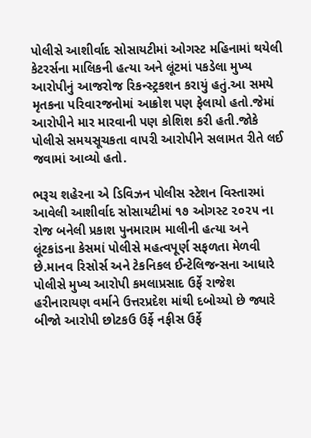પોલીસે આશીર્વાદ સોસાયટીમાં ઓગસ્ટ મહિનામાં થયેલી કેટરર્સના માલિકની હત્યા અને લૂંટમાં પકડેલા મુખ્ય આરોપીનું આજરોજ રિકન્સ્ટ્રકશન કરાયું હતું.આ સમયે મૃતકના પરિવારજનોમાં આક્રોશ પણ ફેલાયો હતો.જેમાં આરોપીને માર મારવાની પણ કોશિશ કરી હતી.જોકે પોલીસે સમયસૂચકતા વાપરી આરોપીને સલામત રીતે લઈ જવામાં આવ્યો હતો.

ભરૂચ શહેરના એ ડિવિઝન પોલીસ સ્ટેશન વિસ્તારમાં આવેલી આશીર્વાદ સોસાયટીમાં ૧૭ ઓગસ્ટ ૨૦૨૫ ના રોજ બનેલી પ્રકાશ પુનમારામ માલીની હત્યા અને લૂંટકાંડના કેસમાં પોલીસે મહત્વપૂર્ણ સફળતા મેળવી છે.માનવ રિસોર્સ અને ટેકનિકલ ઈન્ટેલિજન્સના આધારે પોલીસે મુખ્ય આરોપી કમલાપ્રસાદ ઉર્ફે રાજેશ હરીનારાયણ વર્માને ઉત્તરપ્રદેશ માંથી દબોચ્યો છે જ્યારે બીજો આરોપી છોટકઉ ઉર્ફે નફીસ ઉર્ફે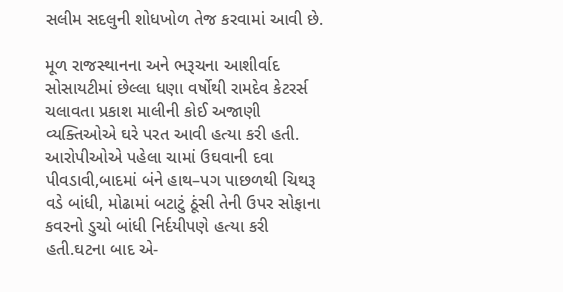સલીમ સદલુની શોધખોળ તેજ કરવામાં આવી છે.

મૂળ રાજસ્થાનના અને ભરૂચના આશીર્વાદ સોસાયટીમાં છેલ્લા ધણા વર્ષોથી રામદેવ કેટરર્સ ચલાવતા પ્રકાશ માલીની કોઈ અજાણી વ્યક્તિઓએ ઘરે પરત આવી હત્યા કરી હતી. આરોપીઓએ પહેલા ચામાં ઉઘવાની દવા પીવડાવી,બાદમાં બંને હાથ–પગ પાછળથી ચિથરૂ વડે બાંધી, મોઢામાં બટાટું ઠૂંસી તેની ઉપર સોફાના કવરનો ડુચો બાંધી નિર્દયીપણે હત્યા કરી હતી.ઘટના બાદ એ-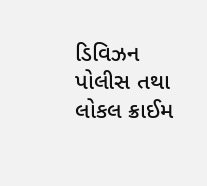ડિવિઝન પોલીસ તથા લોકલ ક્રાઈમ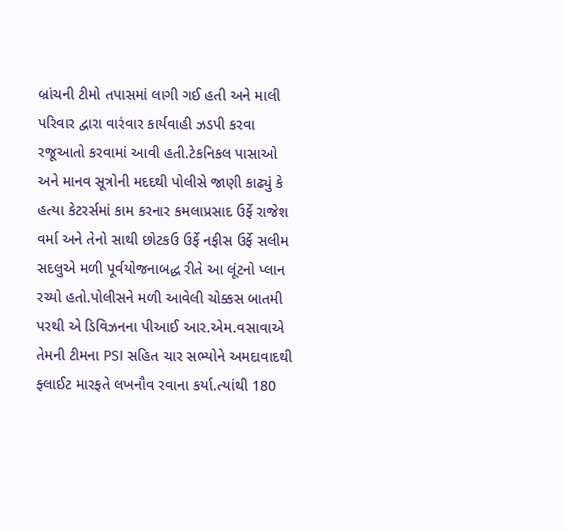બ્રાંચની ટીમો તપાસમાં લાગી ગઈ હતી અને માલી પરિવાર દ્વારા વારંવાર કાર્યવાહી ઝડપી કરવા રજૂઆતો કરવામાં આવી હતી.ટેકનિકલ પાસાઓ અને માનવ સૂત્રોની મદદથી પોલીસે જાણી કાઢ્યું કે હત્યા કેટરર્સમાં કામ કરનાર કમલાપ્રસાદ ઉર્ફે રાજેશ વર્મા અને તેનો સાથી છોટકઉ ઉર્ફે નફીસ ઉર્ફે સલીમ સદલુએ મળી પૂર્વયોજનાબદ્ધ રીતે આ લૂંટનો પ્લાન રચ્યો હતો.પોલીસને મળી આવેલી ચોક્કસ બાતમી પરથી એ ડિવિઝનના પીઆઈ આર.એમ.વસાવાએ તેમની ટીમના PSI સહિત ચાર સભ્યોને અમદાવાદથી ફ્લાઈટ મારફતે લખનૌવ રવાના કર્યા.ત્યાંથી 180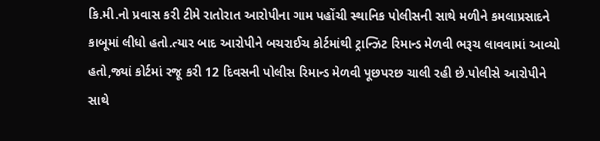કિ.મી.નો પ્રવાસ કરી ટીમે રાતોરાત આરોપીના ગામ પહોંચી સ્થાનિક પોલીસની સાથે મળીને કમલાપ્રસાદને કાબૂમાં લીધો હતો.ત્યાર બાદ આરોપીને બચરાઈચ કોર્ટમાંથી ટ્રાન્ઝિટ રિમાન્ડ મેળવી ભરૂચ લાવવામાં આવ્યો હતો,જ્યાં કોર્ટમાં રજૂ કરી 12 દિવસની પોલીસ રિમાન્ડ મેળવી પૂછપરછ ચાલી રહી છે.પોલીસે આરોપીને સાથે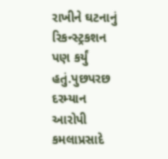રાખીને ઘટનાનું રિકન્સ્ટ્રકશન પણ કર્યું હતું.પુછપરછ દરમ્યાન આરોપી કમલાપ્રસાદે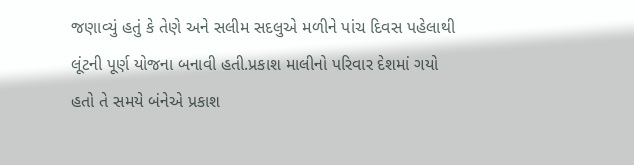જણાવ્યું હતું કે તેણે અને સલીમ સદલુએ મળીને પાંચ દિવસ પહેલાથી લૂંટની પૂર્ણ યોજના બનાવી હતી.પ્રકાશ માલીનો પરિવાર દેશમાં ગયો હતો તે સમયે બંનેએ પ્રકાશ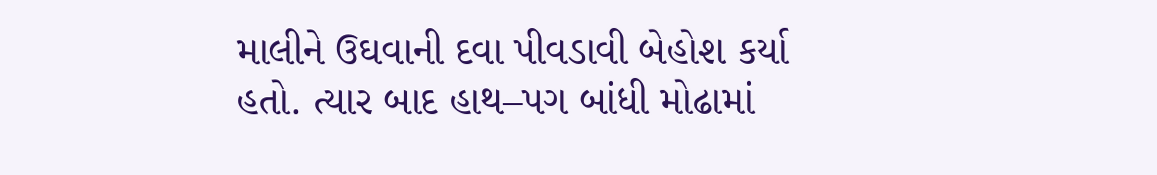માલીને ઉઘવાની દવા પીવડાવી બેહોશ કર્યા હતો. ત્યાર બાદ હાથ–પગ બાંધી મોઢામાં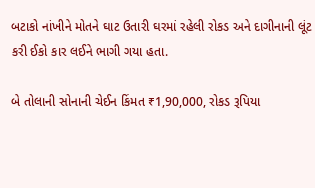બટાકો નાંખીને મોતને ઘાટ ઉતારી ઘરમાં રહેલી રોકડ અને દાગીનાની લૂંટ કરી ઈકો કાર લઈને ભાગી ગયા હતા.

બે તોલાની સોનાની ચેઈન કિંમત ₹1,90,000, રોકડ રૂપિયા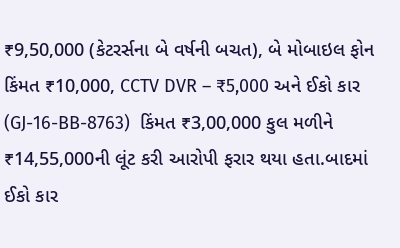₹9,50,000 (કેટરર્સના બે વર્ષની બચત), બે મોબાઇલ ફોન કિંમત ₹10,000, CCTV DVR – ₹5,000 અને ઈકો કાર (GJ-16-BB-8763)  કિંમત ₹3,00,000 કુલ મળીને ₹14,55,000ની લૂંટ કરી આરોપી ફરાર થયા હતા.બાદમાં ઈકો કાર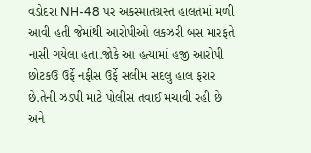વડોદરા NH-48 પર અકસ્માતગ્રસ્ત હાલતમાં મળી આવી હતી જેમાંથી આરોપીઓ લકઝરી બસ મારફતે નાસી ગયેલા હતા.જોકે આ હત્યામાં હજી આરોપી છોટકઉ ઉર્ફે નફીસ ઉર્ફે સલીમ સદલુ હાલ ફરાર છે.તેની ઝડપી માટે પોલીસ તવાઈ મચાવી રહી છે અને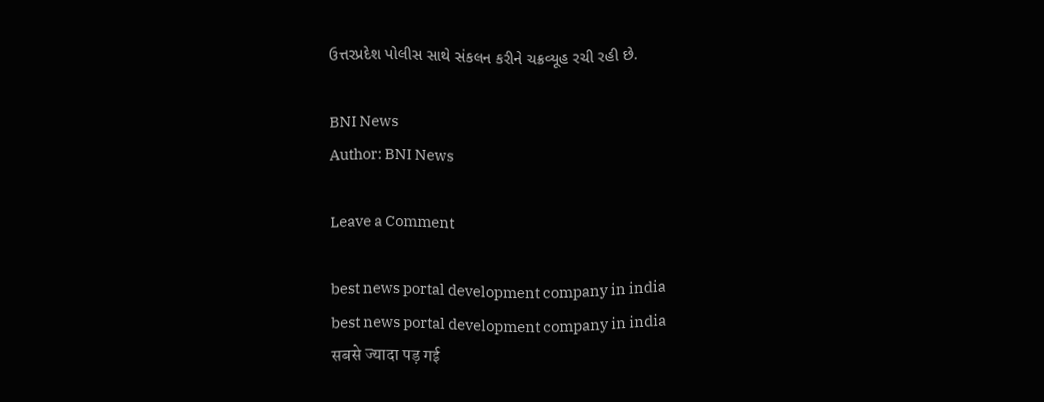ઉત્તરપ્રદેશ પોલીસ સાથે સંકલન કરીને ચક્રવ્યૂહ રચી રહી છે.

BNI News
Author: BNI News

Leave a Comment

best news portal development company in india
best news portal development company in india
सबसे ज्यादा पड़ गई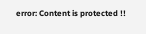error: Content is protected !!